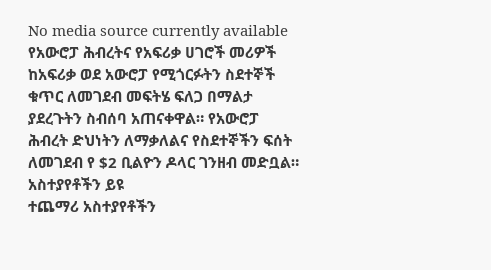No media source currently available
የአውሮፓ ሕብረትና የአፍሪቃ ሀገሮች መሪዎች ከአፍሪቃ ወደ አውሮፓ የሚጎርፉትን ስደተኞች ቁጥር ለመገደብ መፍትሄ ፍለጋ በማልታ ያደረጉትን ስብሰባ አጠናቀዋል። የአውሮፓ ሕብረት ድህነትን ለማቃለልና የስደተኞችን ፍሰት ለመገደብ የ $2 ቢልዮን ዶላር ገንዘብ መድቧል።
አስተያየቶችን ይዩ
ተጨማሪ አስተያየቶችን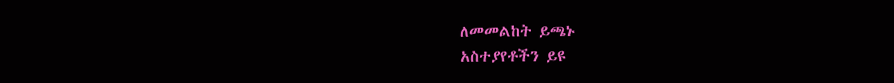ለመመልከት ይጫኑ
አስተያየቶችን ይዩ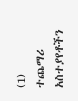(1)
ተጨማሪ አስተያየቶችን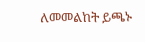ለመመልከት ይጫኑ